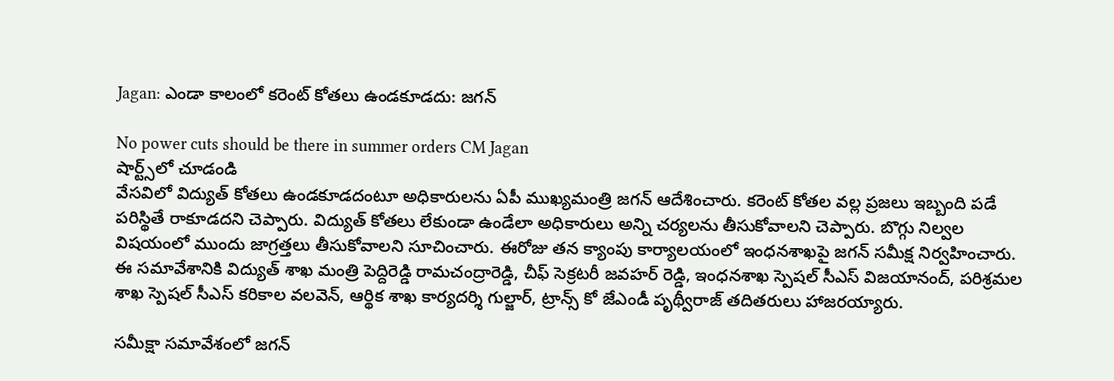Jagan: ఎండా కాలంలో కరెంట్ కోతలు ఉండకూడదు: జగన్

No power cuts should be there in summer orders CM Jagan
షార్ట్స్‌లో చూడండి
వేసవిలో విద్యుత్ కోతలు ఉండకూడదంటూ అధికారులను ఏపీ ముఖ్యమంత్రి జగన్ ఆదేశించారు. కరెంట్ కోతల వల్ల ప్రజలు ఇబ్బంది పడే పరిస్థితే రాకూడదని చెప్పారు. విద్యుత్ కోతలు లేకుండా ఉండేలా అధికారులు అన్ని చర్యలను తీసుకోవాలని చెప్పారు. బొగ్గు నిల్వల విషయంలో ముందు జాగ్రత్తలు తీసుకోవాలని సూచించారు. ఈరోజు తన క్యాంపు కార్యాలయంలో ఇంధనశాఖపై జగన్ సమీక్ష నిర్వహించారు. ఈ సమావేశానికి విద్యుత్ శాఖ మంత్రి పెద్దిరెడ్డి రామచంద్రారెడ్డి, చీఫ్ సెక్రటరీ జవహర్ రెడ్డి, ఇంధనశాఖ స్పెషల్ సీఎస్ విజయానంద్, పరిశ్రమల శాఖ స్పెషల్ సీఎస్ కరికాల వలవెన్, ఆర్థిక శాఖ కార్యదర్శి గుల్జార్, ట్రాన్స్ కో జేఎండీ పృథ్వీరాజ్ తదితరులు హాజరయ్యారు.

సమీక్షా సమావేశంలో జగన్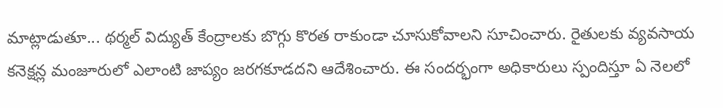మాట్లాడుతూ... థర్మల్ విద్యుత్ కేంద్రాలకు బొగ్గు కొరత రాకుండా చూసుకోవాలని సూచించారు. రైతులకు వ్యవసాయ కనెక్షన్ల మంజూరులో ఎలాంటి జాప్యం జరగకూడదని ఆదేశించారు. ఈ సందర్భంగా అధికారులు స్పందిస్తూ ఏ నెలలో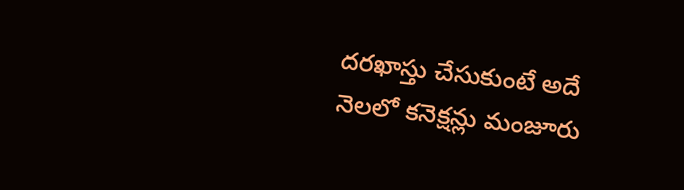దరఖాస్తు చేసుకుంటే అదే నెలలో కనెక్షన్లు మంజూరు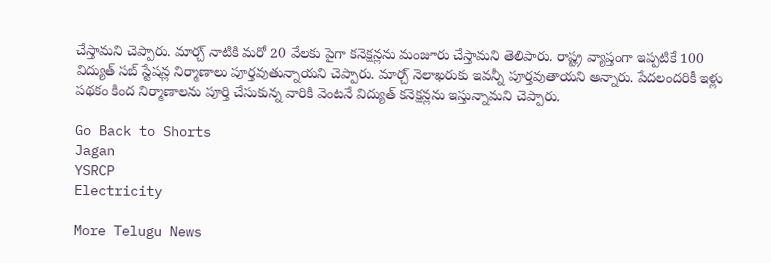చేస్తామని చెప్పారు. మార్చ్ నాటికి మరో 20 వేలకు పైగా కనెక్షన్లను మంజూరు చేస్తామని తెలిపారు. రాష్ట్ర వ్యాప్తంగా ఇప్పటికే 100 విద్యుత్ సబ్ స్టేషన్ల నిర్మాణాలు పూర్తవుతున్నాయని చెప్పారు. మార్చ్ నెలాఖరుకు ఇవన్నీ పూర్తవుతాయని అన్నారు. పేదలందరికీ ఇళ్లు పథకం కింద నిర్మాణాలను పూర్తి చేసుకున్న వారికి వెంటనే విద్యుత్ కనెక్షన్లను ఇస్తున్నామని చెప్పారు.

Go Back to Shorts
Jagan
YSRCP
Electricity

More Telugu News